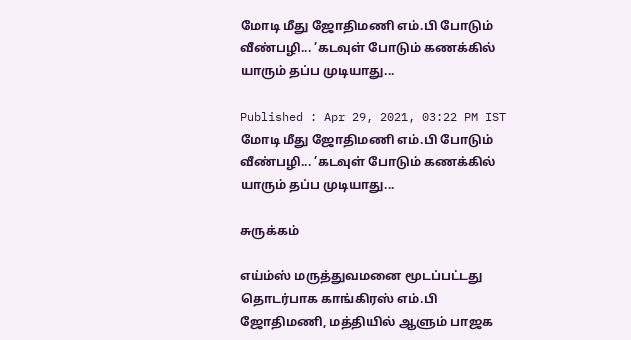மோடி மீது ஜோதிமணி எம்.பி போடும் வீண்பழி... ’கடவுள் போடும் கணக்கில் யாரும் தப்ப முடியாது...

Published : Apr 29, 2021, 03:22 PM IST
மோடி மீது ஜோதிமணி எம்.பி போடும் வீண்பழி... ’கடவுள் போடும் கணக்கில் யாரும் தப்ப முடியாது...

சுருக்கம்

எய்ம்ஸ் மருத்துவமனை மூடப்பட்டது தொடர்பாக காங்கிரஸ் எம்.பி ஜோதிமணி, மத்தியில் ஆளும் பாஜக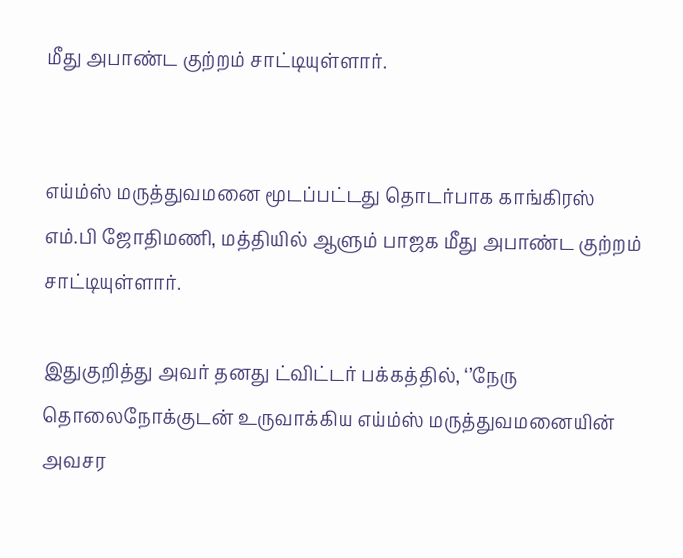மீது அபாண்ட குற்றம் சாட்டியுள்ளார்.


எய்ம்ஸ் மருத்துவமனை மூடப்பட்டது தொடர்பாக காங்கிரஸ் எம்.பி ஜோதிமணி, மத்தியில் ஆளும் பாஜக மீது அபாண்ட குற்றம் சாட்டியுள்ளார்.

இதுகுறித்து அவர் தனது ட்விட்டர் பக்கத்தில், ‘’நேரு தொலைநோக்குடன் உருவாக்கிய எய்ம்ஸ் மருத்துவமனையின் அவசர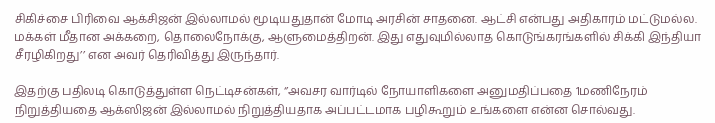சிகிச்சை பிரிவை ஆக்சிஜன் இல்லாமல் மூடியதுதான் மோடி அரசின் சாதனை. ஆட்சி என்பது அதிகாரம் மட்டுமல்ல. மக்கள் மீதான அக்கறை, தொலைநோக்கு, ஆளுமைத்திறன். இது எதுவுமில்லாத கொடுங்கரங்களில் சிக்கி இந்தியா சீரழிகிறது’’ என அவர் தெரிவித்து இருந்தார்.

இதற்கு பதிலடி கொடுத்துள்ள நெட்டிசன்கள், ‘’அவசர வார்டில் நோயாளிகளை அனுமதிப்பதை 1மணிநேரம் நிறுத்தியதை ஆக்ஸிஜன் இல்லாமல் நிறுத்தியதாக அப்பட்டமாக பழிகூறும் உங்களை என்ன சொல்வது.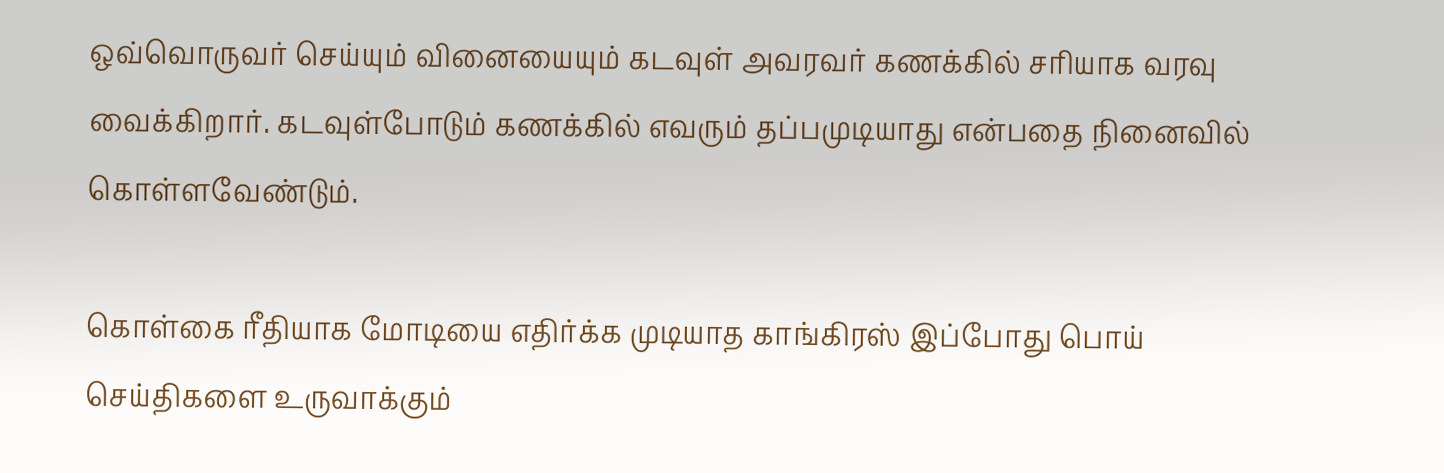ஒவ்வொருவர் செய்யும் வினையையும் கடவுள் அவரவர் கணக்கில் சரியாக வரவு வைக்கிறார். கடவுள்போடும் கணக்கில் எவரும் தப்பமுடியாது என்பதை நினைவில் கொள்ளவேண்டும்.

கொள்கை ரீதியாக மோடியை எதிர்க்க முடியாத காங்கிரஸ் இப்போது பொய் செய்திகளை உருவாக்கும்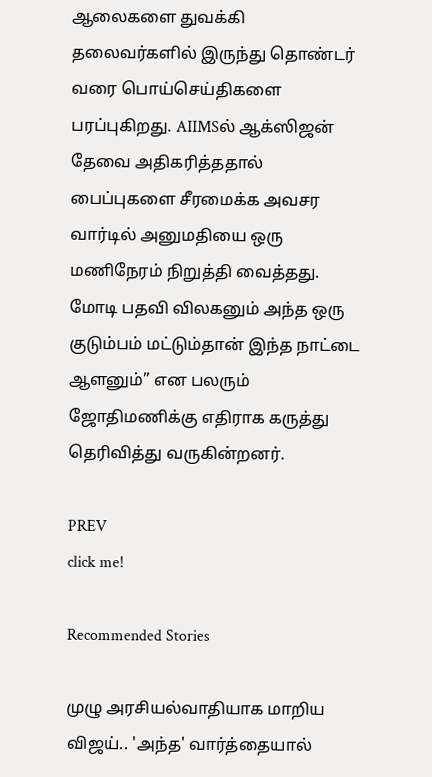ஆலைகளை துவக்கி தலைவர்களில் இருந்து தொண்டர் வரை பொய்செய்திகளை பரப்புகிறது. AIIMSல் ஆக்ஸிஜன் தேவை அதிகரித்ததால் பைப்புகளை சீரமைக்க அவசர வார்டில் அனுமதியை ஒரு மணிநேரம் நிறுத்தி வைத்தது. மோடி பதவி விலகனும் அந்த ஒரு குடும்பம் மட்டும்தான் இந்த நாட்டை ஆளனும்’’ என பலரும் ஜோதிமணிக்கு எதிராக கருத்து தெரிவித்து வருகின்றனர்.

PREV
click me!

Recommended Stories

முழு அரசியல்வாதியாக மாறிய விஜய்.. 'அந்த' வார்த்தையால்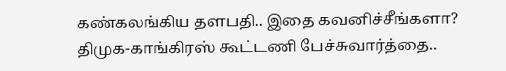கண்கலங்கிய தளபதி.. இதை கவனிச்சீங்களா?
திமுக-காங்கிரஸ் கூட்டணி பேச்சுவார்த்தை..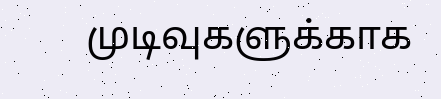முடிவுகளுக்காக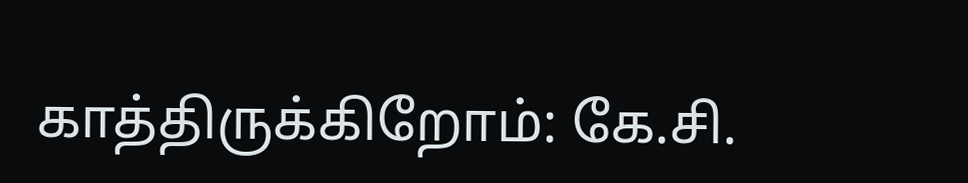காத்திருக்கிறோம்: கே.சி.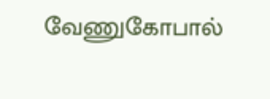வேணுகோபால்